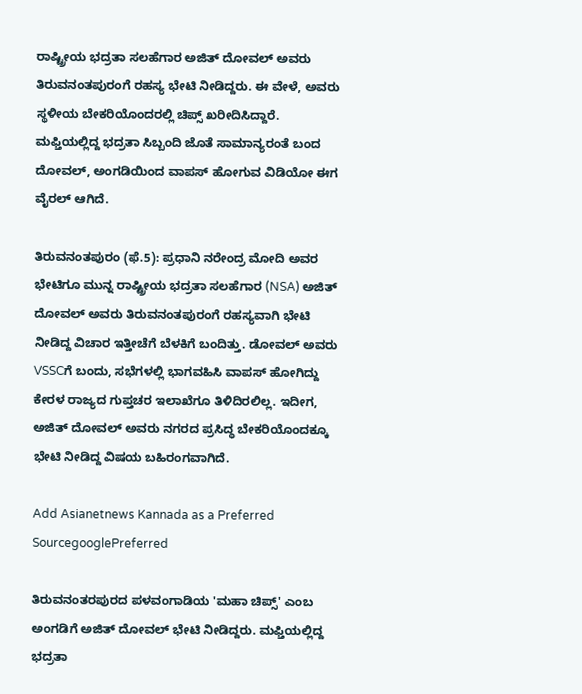ರಾಷ್ಟ್ರೀಯ ಭದ್ರತಾ ಸಲಹೆಗಾರ ಅಜಿತ್ ದೋವಲ್‌ ಅವರು ತಿರುವನಂತಪುರಂಗೆ ರಹಸ್ಯ ಭೇಟಿ ನೀಡಿದ್ದರು. ಈ ವೇಳೆ, ಅವರು ಸ್ಥಳೀಯ ಬೇಕರಿಯೊಂದರಲ್ಲಿ ಚಿಪ್ಸ್ ಖರೀದಿಸಿದ್ದಾರೆ. ಮಫ್ತಿಯಲ್ಲಿದ್ದ ಭದ್ರತಾ ಸಿಬ್ಬಂದಿ ಜೊತೆ ಸಾಮಾನ್ಯರಂತೆ ಬಂದ ದೋವಲ್‌, ಅಂಗಡಿಯಿಂದ ವಾಪಸ್ ಹೋಗುವ ವಿಡಿಯೋ ಈಗ ವೈರಲ್ ಆಗಿದೆ.

ತಿರುವನಂತಪುರಂ (ಫೆ.5): ಪ್ರಧಾನಿ ನರೇಂದ್ರ ಮೋದಿ ಅವರ ಭೇಟಿಗೂ ಮುನ್ನ ರಾಷ್ಟ್ರೀಯ ಭದ್ರತಾ ಸಲಹೆಗಾರ (NSA) ಅಜಿತ್ ದೋವಲ್‌ ಅವರು ತಿರುವನಂತಪುರಂಗೆ ರಹಸ್ಯವಾಗಿ ಭೇಟಿ ನೀಡಿದ್ದ ವಿಚಾರ ಇತ್ತೀಚೆಗೆ ಬೆಳಕಿಗೆ ಬಂದಿತ್ತು. ಡೋವಲ್ ಅವರು VSSCಗೆ ಬಂದು, ಸಭೆಗಳಲ್ಲಿ ಭಾಗವಹಿಸಿ ವಾಪಸ್ ಹೋಗಿದ್ದು ಕೇರಳ ರಾಜ್ಯದ ಗುಪ್ತಚರ ಇಲಾಖೆಗೂ ತಿಳಿದಿರಲಿಲ್ಲ. ಇದೀಗ, ಅಜಿತ್ ದೋವಲ್‌ ಅವರು ನಗರದ ಪ್ರಸಿದ್ಧ ಬೇಕರಿಯೊಂದಕ್ಕೂ ಭೇಟಿ ನೀಡಿದ್ದ ವಿಷಯ ಬಹಿರಂಗವಾಗಿದೆ.

Add Asianetnews Kannada as a Preferred SourcegooglePreferred

ತಿರುವನಂತರಪುರದ ಪಳವಂಗಾಡಿಯ 'ಮಹಾ ಚಿಪ್ಸ್' ಎಂಬ ಅಂಗಡಿಗೆ ಅಜಿತ್ ದೋವಲ್‌ ಭೇಟಿ ನೀಡಿದ್ದರು. ಮಫ್ತಿಯಲ್ಲಿದ್ದ ಭದ್ರತಾ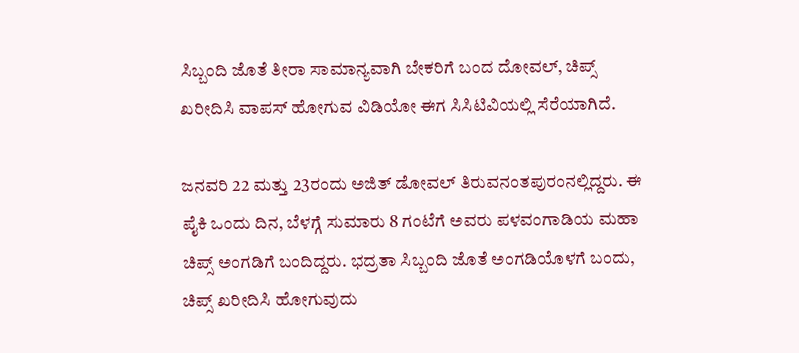ಸಿಬ್ಬಂದಿ ಜೊತೆ ತೀರಾ ಸಾಮಾನ್ಯವಾಗಿ ಬೇಕರಿಗೆ ಬಂದ ದೋವಲ್‌, ಚಿಪ್ಸ್ ಖರೀದಿಸಿ ವಾಪಸ್ ಹೋಗುವ ವಿಡಿಯೋ ಈಗ ಸಿಸಿಟಿವಿಯಲ್ಲಿ ಸೆರೆಯಾಗಿದೆ.

ಜನವರಿ 22 ಮತ್ತು 23ರಂದು ಅಜಿತ್ ಡೋವಲ್ ತಿರುವನಂತಪುರಂನಲ್ಲಿದ್ದರು. ಈ ಪೈಕಿ ಒಂದು ದಿನ, ಬೆಳಗ್ಗೆ ಸುಮಾರು 8 ಗಂಟೆಗೆ ಅವರು ಪಳವಂಗಾಡಿಯ ಮಹಾ ಚಿಪ್ಸ್ ಅಂಗಡಿಗೆ ಬಂದಿದ್ದರು. ಭದ್ರತಾ ಸಿಬ್ಬಂದಿ ಜೊತೆ ಅಂಗಡಿಯೊಳಗೆ ಬಂದು, ಚಿಪ್ಸ್ ಖರೀದಿಸಿ ಹೋಗುವುದು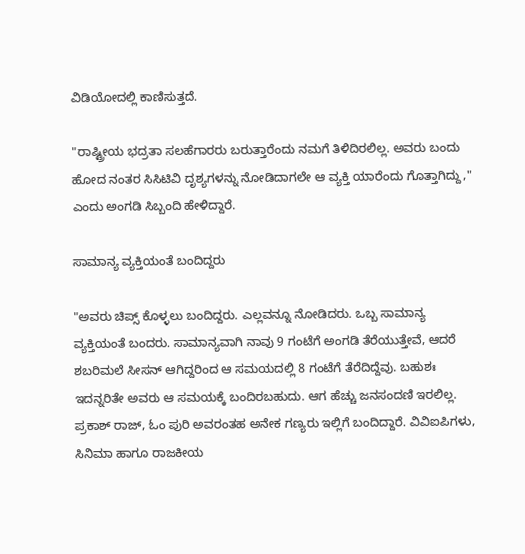ವಿಡಿಯೋದಲ್ಲಿ ಕಾಣಿಸುತ್ತದೆ.

"ರಾಷ್ಟ್ರೀಯ ಭದ್ರತಾ ಸಲಹೆಗಾರರು ಬರುತ್ತಾರೆಂದು ನಮಗೆ ತಿಳಿದಿರಲಿಲ್ಲ. ಅವರು ಬಂದು ಹೋದ ನಂತರ ಸಿಸಿಟಿವಿ ದೃಶ್ಯಗಳನ್ನು ನೋಡಿದಾಗಲೇ ಆ ವ್ಯಕ್ತಿ ಯಾರೆಂದು ಗೊತ್ತಾಗಿದ್ದು," ಎಂದು ಅಂಗಡಿ ಸಿಬ್ಬಂದಿ ಹೇಳಿದ್ದಾರೆ.

ಸಾಮಾನ್ಯ ವ್ಯಕ್ತಿಯಂತೆ ಬಂದಿದ್ದರು

"ಅವರು ಚಿಪ್ಸ್ ಕೊಳ್ಳಲು ಬಂದಿದ್ದರು. ಎಲ್ಲವನ್ನೂ ನೋಡಿದರು. ಒಬ್ಬ ಸಾಮಾನ್ಯ ವ್ಯಕ್ತಿಯಂತೆ ಬಂದರು. ಸಾಮಾನ್ಯವಾಗಿ ನಾವು 9 ಗಂಟೆಗೆ ಅಂಗಡಿ ತೆರೆಯುತ್ತೇವೆ, ಆದರೆ ಶಬರಿಮಲೆ ಸೀಸನ್ ಆಗಿದ್ದರಿಂದ ಆ ಸಮಯದಲ್ಲಿ 8 ಗಂಟೆಗೆ ತೆರೆದಿದ್ದೆವು. ಬಹುಶಃ ಇದನ್ನರಿತೇ ಅವರು ಆ ಸಮಯಕ್ಕೆ ಬಂದಿರಬಹುದು. ಆಗ ಹೆಚ್ಚು ಜನಸಂದಣಿ ಇರಲಿಲ್ಲ. ಪ್ರಕಾಶ್ ರಾಜ್, ಓಂ ಪುರಿ ಅವರಂತಹ ಅನೇಕ ಗಣ್ಯರು ಇಲ್ಲಿಗೆ ಬಂದಿದ್ದಾರೆ. ವಿವಿಐಪಿಗಳು, ಸಿನಿಮಾ ಹಾಗೂ ರಾಜಕೀಯ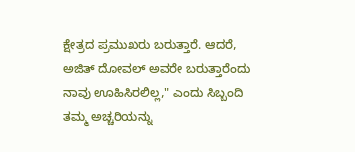ಕ್ಷೇತ್ರದ ಪ್ರಮುಖರು ಬರುತ್ತಾರೆ. ಆದರೆ, ಅಜಿತ್ ದೋವಲ್‌ ಅವರೇ ಬರುತ್ತಾರೆಂದು ನಾವು ಊಹಿಸಿರಲಿಲ್ಲ," ಎಂದು ಸಿಬ್ಬಂದಿ ತಮ್ಮ ಅಚ್ಚರಿಯನ್ನು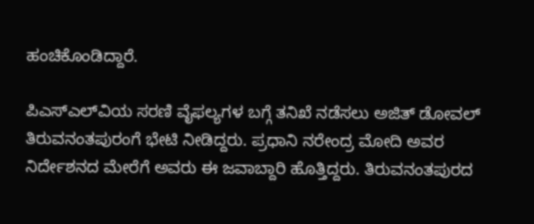ಹಂಚಿಕೊಂಡಿದ್ದಾರೆ.

ಪಿಎಸ್‌ಎಲ್‌ವಿಯ ಸರಣಿ ವೈಫಲ್ಯಗಳ ಬಗ್ಗೆ ತನಿಖೆ ನಡೆಸಲು ಅಜಿತ್ ಡೋವಲ್ ತಿರುವನಂತಪುರಂಗೆ ಭೇಟಿ ನೀಡಿದ್ದರು. ಪ್ರಧಾನಿ ನರೇಂದ್ರ ಮೋದಿ ಅವರ ನಿರ್ದೇಶನದ ಮೇರೆಗೆ ಅವರು ಈ ಜವಾಬ್ದಾರಿ ಹೊತ್ತಿದ್ದರು. ತಿರುವನಂತಪುರದ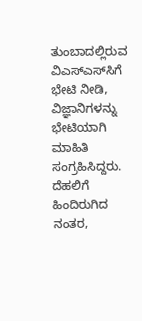ತುಂಬಾದಲ್ಲಿರುವ ವಿಎಸ್‌ಎಸ್‌ಸಿಗೆ ಭೇಟಿ ನೀಡಿ, ವಿಜ್ಞಾನಿಗಳನ್ನು ಭೇಟಿಯಾಗಿ ಮಾಹಿತಿ ಸಂಗ್ರಹಿಸಿದ್ದರು. ದೆಹಲಿಗೆ ಹಿಂದಿರುಗಿದ ನಂತರ,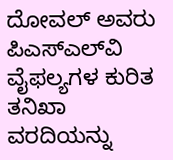ದೋವಲ್‌ ಅವರು ಪಿಎಸ್‌ಎಲ್‌ವಿ ವೈಫಲ್ಯಗಳ ಕುರಿತ ತನಿಖಾ ವರದಿಯನ್ನು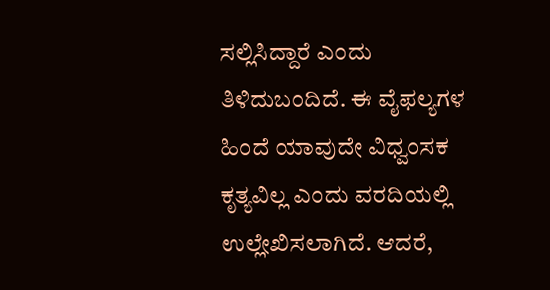ಸಲ್ಲಿಸಿದ್ದಾರೆ ಎಂದು ತಿಳಿದುಬಂದಿದೆ. ಈ ವೈಫಲ್ಯಗಳ ಹಿಂದೆ ಯಾವುದೇ ವಿಧ್ವಂಸಕ ಕೃತ್ಯವಿಲ್ಲ ಎಂದು ವರದಿಯಲ್ಲಿ ಉಲ್ಲೇಖಿಸಲಾಗಿದೆ. ಆದರೆ,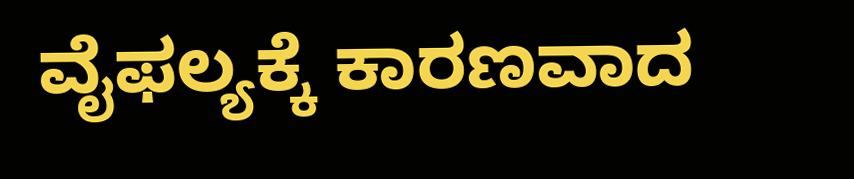ವೈಫಲ್ಯಕ್ಕೆ ಕಾರಣವಾದ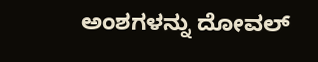ಅಂಶಗಳನ್ನು ದೋವಲ್‌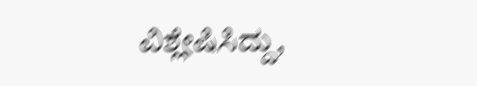ವಿಶ್ಲೇಷಿಸಿದ್ದು,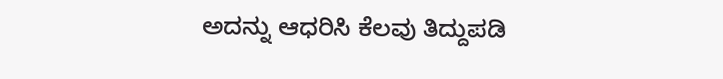ಅದನ್ನು ಆಧರಿಸಿ ಕೆಲವು ತಿದ್ದುಪಡಿ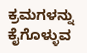ಕ್ರಮಗಳನ್ನು ಕೈಗೊಳ್ಳುವ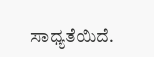ಸಾಧ್ಯತೆಯಿದೆ.